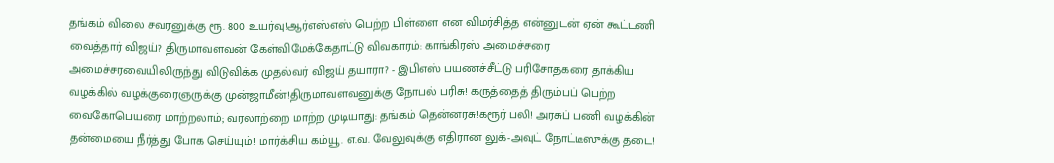தங்கம் விலை சவரனுக்கு ரூ. 800 உயர்வு!ஆர்எஸ்எஸ் பெற்ற பிள்ளை என விமர்சித்த என்னுடன் ஏன் கூட்டணி வைத்தார் விஜய்? திருமாவளவன் கேள்விமேக்கேதாட்டு விவகாரம்: காங்கிரஸ் அமைச்சரை அமைச்சரவையிலிருந்து விடுவிக்க முதல்வர் விஜய் தயாரா? - இபிஎஸ் பயணச்சீட்டு பரிசோதகரை தாக்கிய வழக்கில் வழக்குரைஞருக்கு முன்ஜாமீன்!திருமாவளவனுக்கு நோபல் பரிசு! கருத்தைத் திரும்பப் பெற்ற வைகோபெயரை மாற்றலாம்; வரலாற்றை மாற்ற முடியாது: தங்கம் தென்னரசு!கரூர் பலி! அரசுப் பணி வழக்கின் தன்மையை நீர்த்து போக செய்யும்! மார்க்சிய கம்யூ. எ.வ. வேலுவுக்கு எதிரான லுக்-அவுட் நோட்டீஸுக்கு தடை!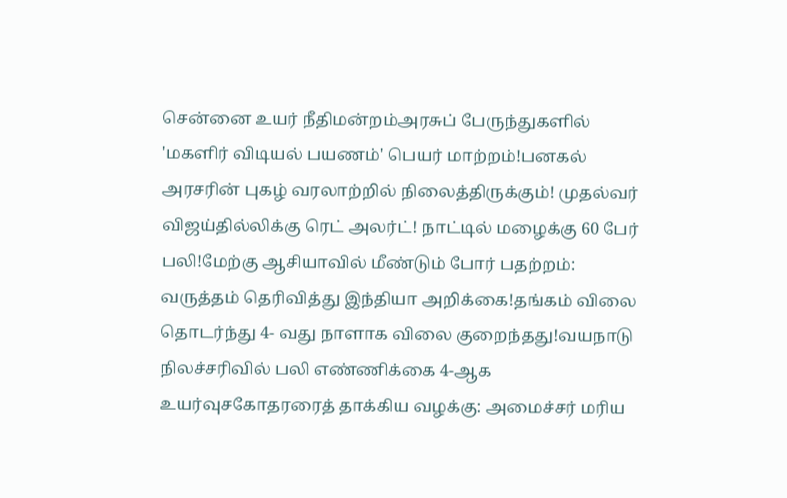சென்னை உயர் நீதிமன்றம்அரசுப் பேருந்துகளில் 'மகளிர் விடியல் பயணம்' பெயர் மாற்றம்!பனகல் அரசரின் புகழ் வரலாற்றில் நிலைத்திருக்கும்! முதல்வர் விஜய்தில்லிக்கு ரெட் அலர்ட்! நாட்டில் மழைக்கு 60 பேர் பலி!மேற்கு ஆசியாவில் மீண்டும் போர் பதற்றம்: வருத்தம் தெரிவித்து இந்தியா அறிக்கை!தங்கம் விலை தொடர்ந்து 4- வது நாளாக விலை குறைந்தது!வயநாடு நிலச்சரிவில் பலி எண்ணிக்கை 4-ஆக உயர்வுசகோதரரைத் தாக்கிய வழக்கு: அமைச்சர் மரிய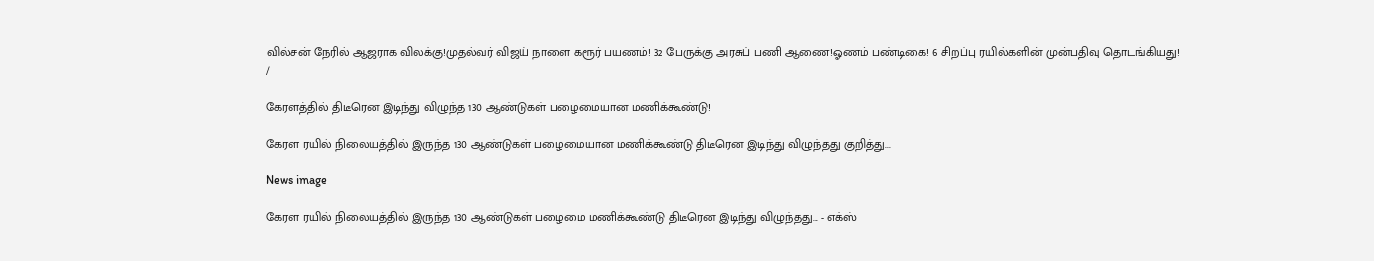வில்சன் நேரில் ஆஜராக விலக்கு!முதல்வர் விஜய் நாளை கரூர் பயணம்! 32 பேருக்கு அரசுப் பணி ஆணை!ஓணம் பண்டிகை! 6 சிறப்பு ரயில்களின் முன்பதிவு தொடங்கியது!
/

கேரளத்தில் திடீரென இடிந்து விழுந்த 130 ஆண்டுகள் பழைமையான மணிக்கூண்டு!

கேரள ரயில் நிலையத்தில் இருந்த 130 ஆண்டுகள் பழைமையான மணிக்கூண்டு திடீரென இடிந்து விழுந்தது குறித்து...

News image

கேரள ரயில் நிலையத்தில் இருந்த 130 ஆண்டுகள் பழைமை மணிக்கூண்டு திடீரென இடிந்து விழுந்தது... - எக்ஸ்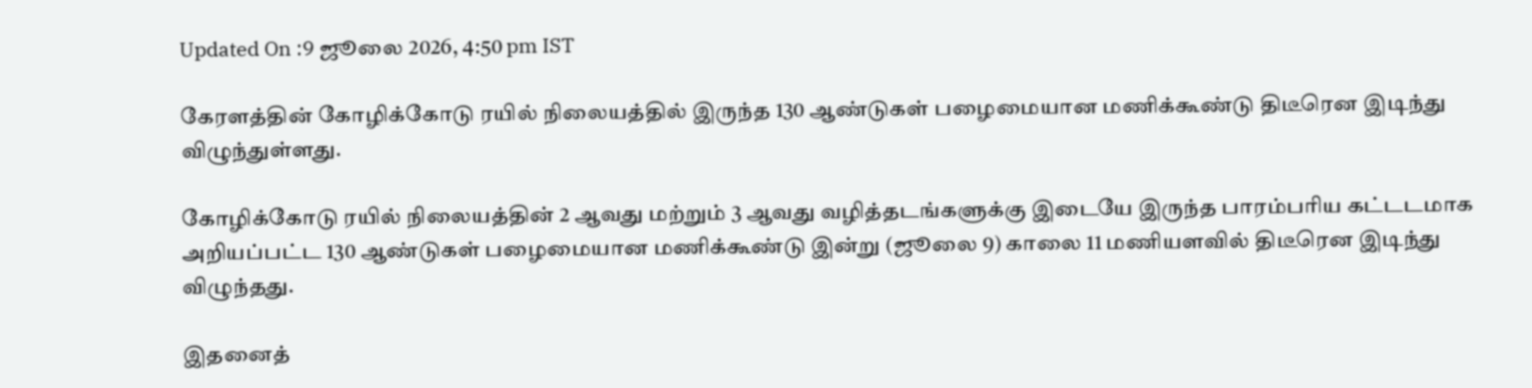Updated On :9 ஜூலை 2026, 4:50 pm IST

கேரளத்தின் கோழிக்கோடு ரயில் நிலையத்தில் இருந்த 130 ஆண்டுகள் பழைமையான மணிக்கூண்டு திடீரென இடிந்து விழுந்துள்ளது.

கோழிக்கோடு ரயில் நிலையத்தின் 2 ஆவது மற்றும் 3 ஆவது வழித்தடங்களுக்கு இடையே இருந்த பாரம்பரிய கட்டடமாக அறியப்பட்ட 130 ஆண்டுகள் பழைமையான மணிக்கூண்டு இன்று (ஜூலை 9) காலை 11 மணியளவில் திடீரென இடிந்து விழுந்தது.

இதனைத்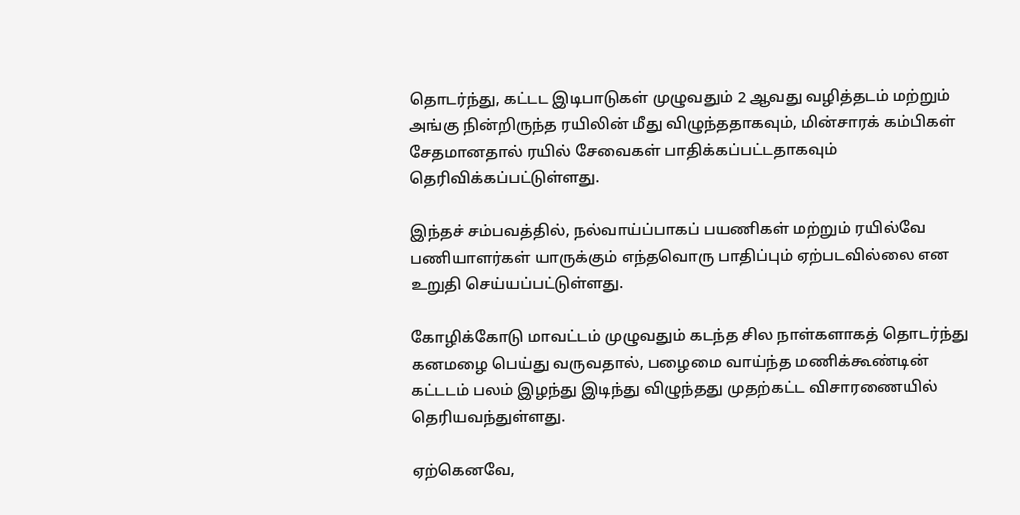தொடர்ந்து, கட்டட இடிபாடுகள் முழுவதும் 2 ஆவது வழித்தடம் மற்றும் அங்கு நின்றிருந்த ரயிலின் மீது விழுந்ததாகவும், மின்சாரக் கம்பிகள் சேதமானதால் ரயில் சேவைகள் பாதிக்கப்பட்டதாகவும் தெரிவிக்கப்பட்டுள்ளது.

இந்தச் சம்பவத்தில், நல்வாய்ப்பாகப் பயணிகள் மற்றும் ரயில்வே பணியாளர்கள் யாருக்கும் எந்தவொரு பாதிப்பும் ஏற்படவில்லை என உறுதி செய்யப்பட்டுள்ளது.

கோழிக்கோடு மாவட்டம் முழுவதும் கடந்த சில நாள்களாகத் தொடர்ந்து கனமழை பெய்து வருவதால், பழைமை வாய்ந்த மணிக்கூண்டின் கட்டடம் பலம் இழந்து இடிந்து விழுந்தது முதற்கட்ட விசாரணையில் தெரியவந்துள்ளது.

ஏற்கெனவே,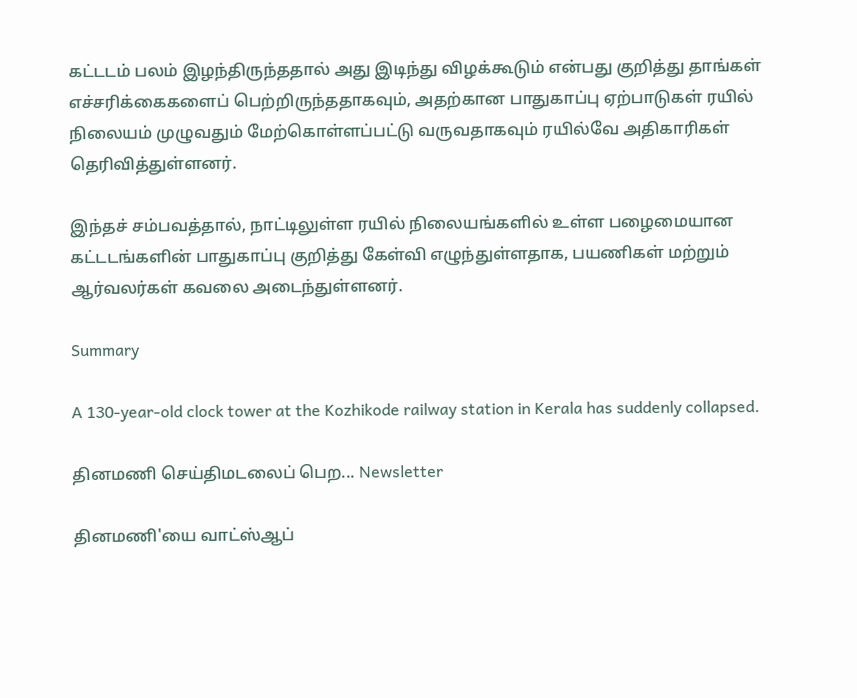கட்டடம் பலம் இழந்திருந்ததால் அது இடிந்து விழக்கூடும் என்பது குறித்து தாங்கள் எச்சரிக்கைகளைப் பெற்றிருந்ததாகவும், அதற்கான பாதுகாப்பு ஏற்பாடுகள் ரயில் நிலையம் முழுவதும் மேற்கொள்ளப்பட்டு வருவதாகவும் ரயில்வே அதிகாரிகள் தெரிவித்துள்ளனர்.

இந்தச் சம்பவத்தால், நாட்டிலுள்ள ரயில் நிலையங்களில் உள்ள பழைமையான கட்டடங்களின் பாதுகாப்பு குறித்து கேள்வி எழுந்துள்ளதாக, பயணிகள் மற்றும் ஆர்வலர்கள் கவலை அடைந்துள்ளனர்.

Summary

A 130-year-old clock tower at the Kozhikode railway station in Kerala has suddenly collapsed.

தினமணி செய்திமடலைப் பெற... Newsletter

தினமணி'யை வாட்ஸ்ஆப்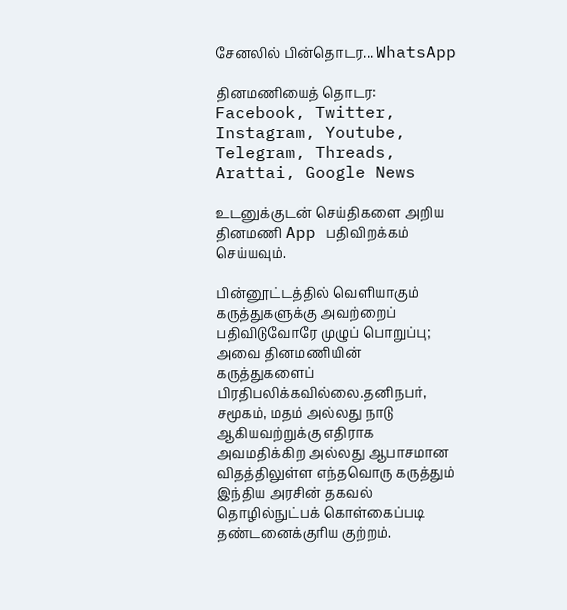சேனலில் பின்தொடர... WhatsApp

தினமணியைத் தொடர: Facebook, Twitter, Instagram, Youtube, Telegram, Threads, Arattai, Google News

உடனுக்குடன் செய்திகளை அறிய தினமணி App பதிவிறக்கம் செய்யவும்.

பின்னூட்டத்தில் வெளியாகும் கருத்துகளுக்கு அவற்றைப் பதிவிடுவோரே முழுப் பொறுப்பு; அவை தினமணியின் கருத்துகளைப் பிரதிபலிக்கவில்லை.தனிநபர், சமூகம், மதம் அல்லது நாடு ஆகியவற்றுக்கு எதிராக அவமதிக்கிற அல்லது ஆபாசமான விதத்திலுள்ள எந்தவொரு கருத்தும் இந்திய அரசின் தகவல் தொழில்நுட்பக் கொள்கைப்படி தண்டனைக்குரிய குற்றம்.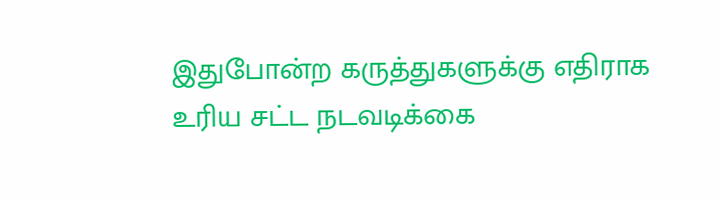இதுபோன்ற கருத்துகளுக்கு எதிராக உரிய சட்ட நடவடிக்கை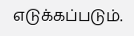எடுக்கப்படும்.